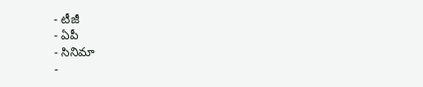- టీజీ
- ఏపీ
- సినిమా
-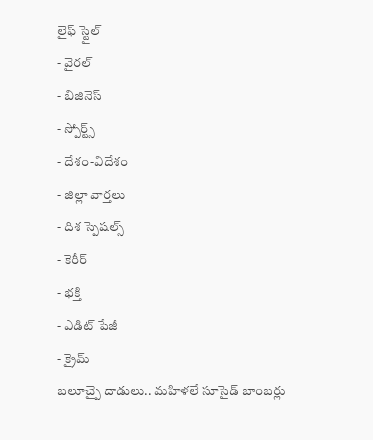లైఫ్ స్టైల్
- వైరల్
- బిజినెస్
- స్పోర్ట్స్
- దేశం-విదేశం
- జిల్లా వార్తలు
- దిశ స్పెషల్స్
- కెరీర్
- భక్తి
- ఎడిట్ పేజీ
- క్రైమ్
బలూచ్పై దాడులు.. మహిళలే సూసైడ్ బాంబర్లు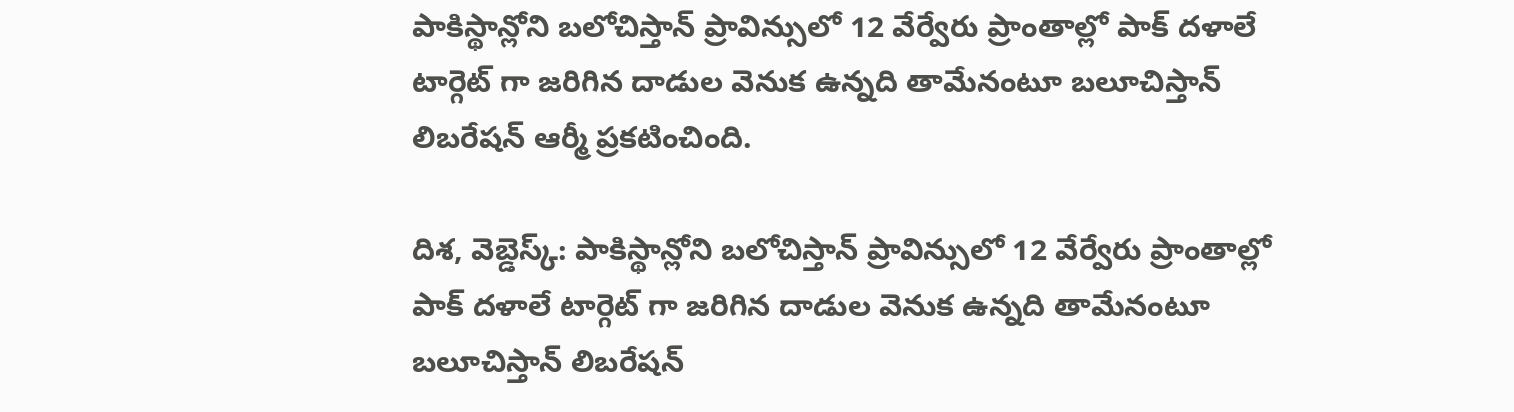పాకిస్థాన్లోని బలోచిస్తాన్ ప్రావిన్సులో 12 వేర్వేరు ప్రాంతాల్లో పాక్ దళాలే టార్గెట్ గా జరిగిన దాడుల వెనుక ఉన్నది తామేనంటూ బలూచిస్తాన్ లిబరేషన్ ఆర్మీ ప్రకటించింది.

దిశ, వెబ్డెస్క్: పాకిస్థాన్లోని బలోచిస్తాన్ ప్రావిన్సులో 12 వేర్వేరు ప్రాంతాల్లో పాక్ దళాలే టార్గెట్ గా జరిగిన దాడుల వెనుక ఉన్నది తామేనంటూ బలూచిస్తాన్ లిబరేషన్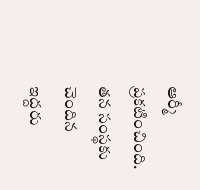ఆర్మీ ప్రకటించింది. తన సంస్థకు చెందిన ఇద్దరు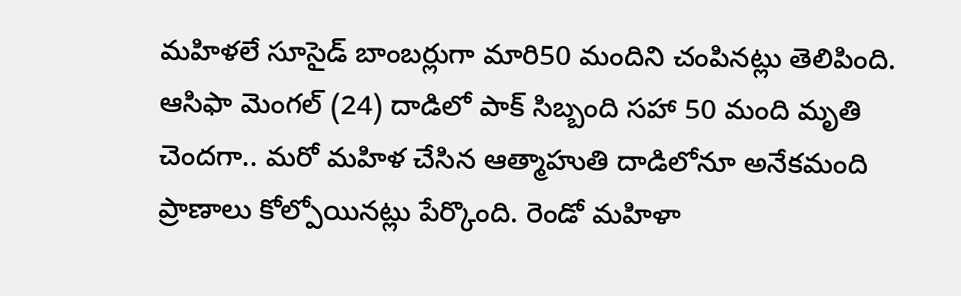మహిళలే సూసైడ్ బాంబర్లుగా మారి50 మందిని చంపినట్లు తెలిపింది. ఆసిఫా మెంగల్ (24) దాడిలో పాక్ సిబ్బంది సహా 50 మంది మృతి చెందగా.. మరో మహిళ చేసిన ఆత్మాహుతి దాడిలోనూ అనేకమంది ప్రాణాలు కోల్పోయినట్లు పేర్కొంది. రెండో మహిళా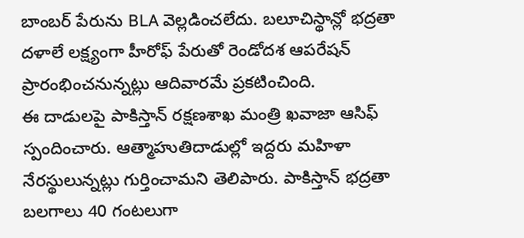బాంబర్ పేరును BLA వెల్లడించలేదు. బలూచిస్థాన్లో భద్రతా దళాలే లక్ష్యంగా హీరోఫ్ పేరుతో రెండోదశ ఆపరేషన్ ప్రారంభించనున్నట్లు ఆదివారమే ప్రకటించింది.
ఈ దాడులపై పాకిస్తాన్ రక్షణశాఖ మంత్రి ఖవాజా ఆసిఫ్ స్పందించారు. ఆత్మాహుతిదాడుల్లో ఇద్దరు మహిళా నేరస్థులున్నట్లు గుర్తించామని తెలిపారు. పాకిస్తాన్ భద్రతా బలగాలు 40 గంటలుగా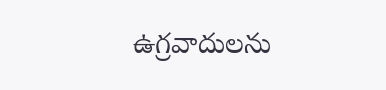ఉగ్రవాదులను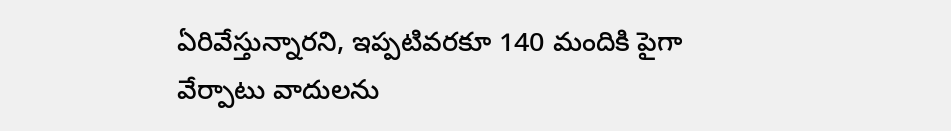ఏరివేస్తున్నారని, ఇప్పటివరకూ 140 మందికి పైగా వేర్పాటు వాదులను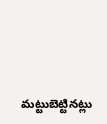మట్టుబెట్టినట్లు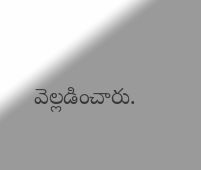వెల్లడించారు.